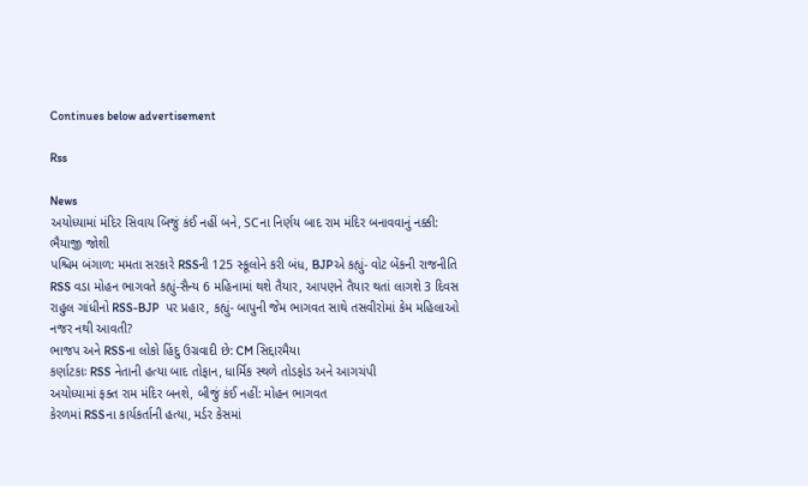Continues below advertisement

Rss

News
અયોધ્યામાં મંદિર સિવાય બિજું કંઈ નહીં બને, SCના નિર્ણય બાદ રામ મંદિર બનાવવાનું નક્કી: ભૈયાજી જોશી
પશ્ચિમ બંગાળ: મમતા સરકારે RSSની 125 સ્કૂલોને કરી બંધ, BJPએ કહ્યું- વોટ બેંકની રાજનીતિ
RSS વડા મોહન ભાગવતે કહ્યું-સૈન્ય 6 મહિનામાં થશે તૈયાર, આપણને તૈયાર થતાં લાગશે 3 દિવસ
રાહુલ ગાંધીનો RSS-BJP  પર પ્રહાર, કહ્યું- બાપુની જેમ ભાગવત સાથે તસવીરોમાં કેમ મહિલાઓ નજર નથી આવતી?
ભાજપ અને RSSના લોકો હિંદુ ઉગ્રવાદી છે: CM સિદ્દારમૈયા
કર્ણાટકાઃ RSS નેતાની હત્યા બાદ તોફાન, ધાર્મિક સ્થળે તોડફોડ અને આગચંપી
અયોધ્યામાં ફક્ત રામ મંદિર બનશે, બીજું કંઈ નહીં: મોહન ભાગવત
કેરળમાં RSSના કાર્યકર્તાની હત્યા, મર્ડર કેસમાં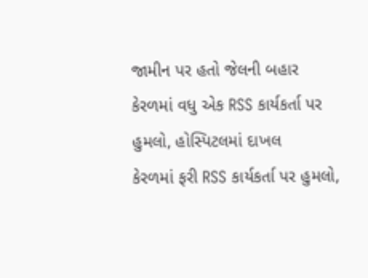જામીન પર હતો જેલની બહાર
કેરળમાં વધુ એક RSS કાર્યકર્તા પર હુમલો, હોસ્પિટલમાં દાખલ
કેરળમાં ફરી RSS કાર્યકર્તા પર હુમલો,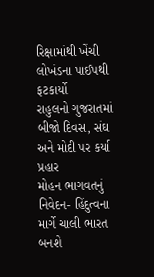રિક્ષામાંથી ખેંચી લોખંડના પાઈપથી ફટકાર્યો
રાહુલનો ગુજરાતમાં બીજો દિવસ, સંઘ અને મોદી પર કર્યા પ્રહાર
મોહન ભાગવતનું નિવેદન- હિંદુત્વના માર્ગે ચાલી ભારત બનશે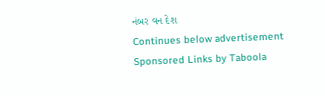નંબર વન દેશ
Continues below advertisement
Sponsored Links by Taboola